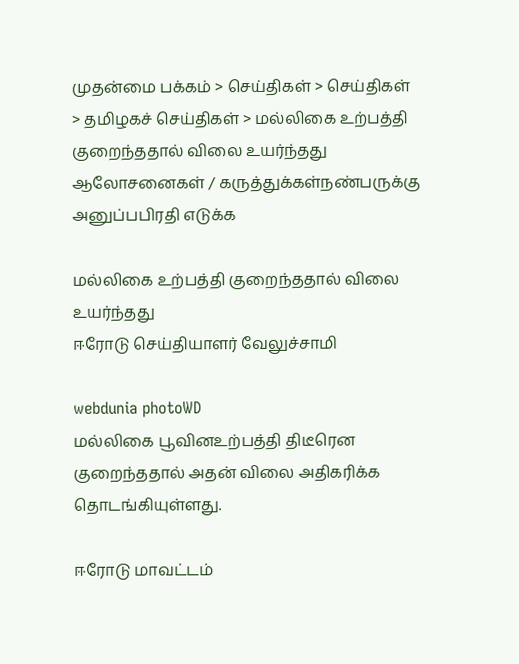முதன்மை பக்கம் > செய்திகள் > செய்திகள் > தமிழகச் செய்திகள் > மல்லிகை உற்பத்தி குறைந்ததால் விலை உயர்ந்தது
ஆலோசனைகள் / கருத்துக்கள்நண்பருக்கு அனுப்பபிரதி எடுக்க

மல்லிகை உற்பத்தி குறைந்ததால் விலை உயர்ந்தது
ஈரோடு செ‌ய்‌தியாள‌ர் வேலு‌ச்சா‌மி

webdunia photoWD
மல்லிகை பூவினஉற்பத்தி திடீரென குறைந்ததால் அதன் விலை அதிகரிக்க தொடங்கியுள்ளது.

ஈரோடு மாவட்டம்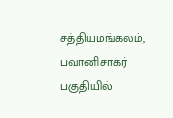சத்தியமங்கலம், பவானிசாகர் பகுதியில்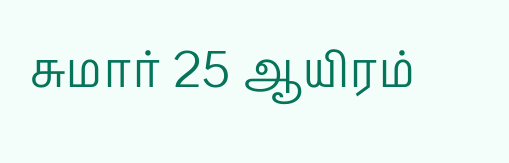சுமார் 25 ஆயிரம்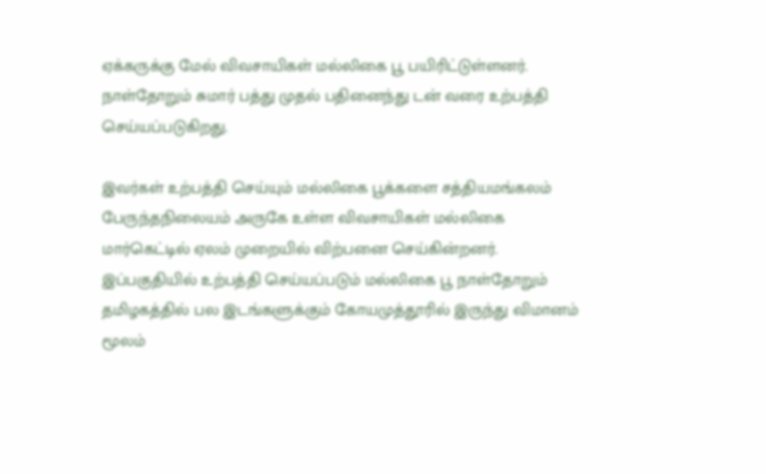ஏக்கருக்கு மேல் விவசாயிகள் மல்லிகை பூ பயிரிட்டுள்ளனர். நாள்தோறும் சுமார் பத்து முதல் பதினைந்து டன் வரை உற்பத்தி செய்யப்படுகிறது.

இவர்கள் உற்பத்தி செய்யும் மல்லிகை பூக்களை சத்தியமங்கலம் பேரு‌ந்தநிலையம் அருகே உள்ள விவசாயிகள் மல்லிகை மார்கெட்டில் ஏலம் முறையில் விற்பனை செய்கின்றனர். இப்பகுதியில் உற்பத்தி செய்யப்படும் மல்லிகை பூ நாள்தோறும் தமிழகத்தில் பல இடங்களுக்கும் கோயமுத்தூரில் இருந்து விமானம் மூலம்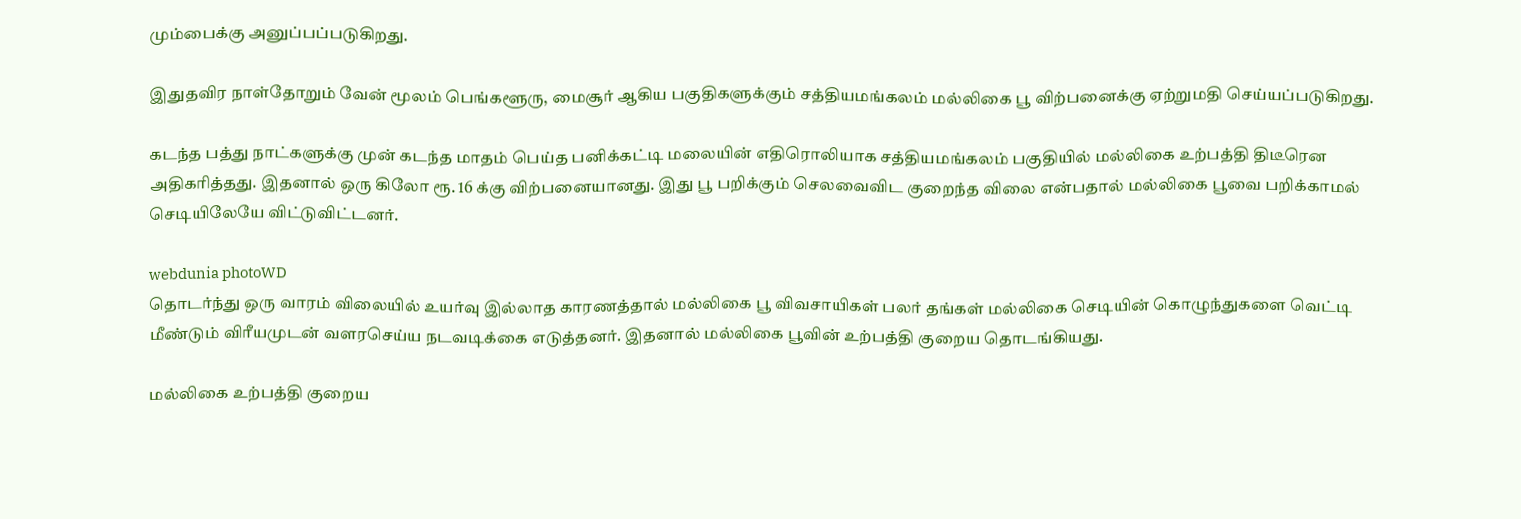மும்பைக்கு அனுப்பப்படுகிறது.

இதுதவிர நாள்தோறும் வேன் மூலம் பெங்களூரு, மைசூர் ஆகிய பகுதிகளுக்கும் சத்தியமங்கலம் மல்லிகை பூ விற்பனைக்கு ஏற்றுமதி செய்யப்படுகிறது.

கடந்த பத்து நாட்களுக்கு முன் கடந்த மாதம் பெய்த பனிக்கட்டி மலையின் எதிரொலியாக சத்தியமங்கலம் பகுதியில் மல்லிகை உற்பத்தி திடீரென அதிகரித்தது. இதனால் ஒரு கிலோ ரூ. 16 க்கு விற்பனையானது. இது பூ பறிக்கும் செலவைவிட குறைந்த விலை என்பதால் மல்லிகை பூவை பறிக்காமல் செடியிலேயே விட்டுவிட்டனர்.

webdunia photoWD
தொடர்ந்து ஒரு வாரம் விலையில் உயர்வு இல்லாத காரணத்தால் மல்லிகை பூ விவசாயிகள் பலர் தங்கள் மல்லிகை செடியின் கொழுந்துகளை வெட்டி மீண்டும் விரீயமுடன் வளரசெய்ய நடவடிக்கை எடுத்தனர். இதனால் மல்லிகை பூவின் உற்பத்தி குறைய தொடங்கியது.

மல்லிகை உற்பத்தி குறைய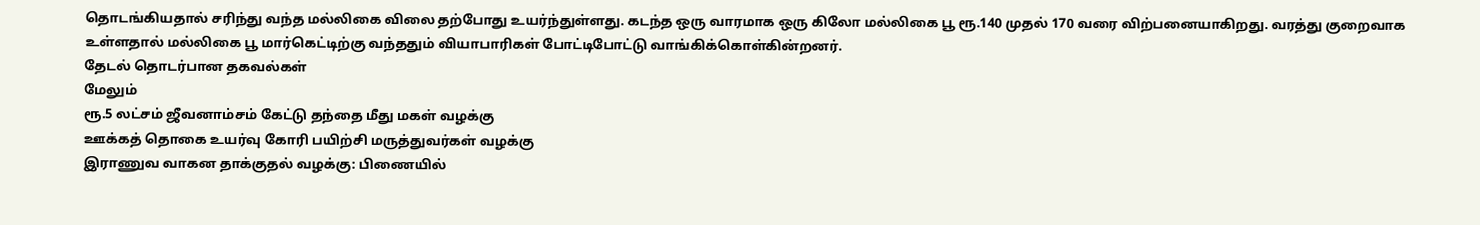தொடங்கியதால் சரிந்து வந்த மல்லிகை விலை தற்போது உயர்ந்துள்ளது. கடந்த ஒரு வாரமாக ஒரு கிலோ மல்லிகை பூ ரூ.140 முதல் 170 வரை விற்பனையாகிறது. வரத்து குறைவாக உள்ளதால் மல்லிகை பூ மார்கெட்டிற்கு வந்ததும் வியாபாரிகள் போட்டிபோட்டு வாங்கிக்கொள்கின்றனர்.
தேட‌ல் தொட‌ர்பான தகவ‌ல்க‌ள்
மேலும்
ரூ.5 லட்சம் ஜீவனாம்சம் கேட்டு தந்தை மீது மகள் வழக்கு
ஊ‌க்க‌த் தொகை உய‌ர்வு கோ‌ரி ப‌யி‌ற்‌சி மரு‌த்துவ‌ர்க‌ள் வழ‌க்கு
இராணுவ வாகன தாக்குதல் வழக்கு‌: பிணை‌யி‌ல்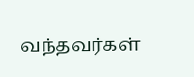வந்தவர்கள்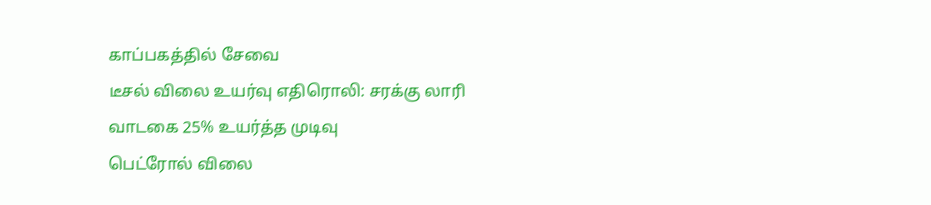காப்பகத்தில் சேவை
டீசல் விலை உயர்வு எதிரொலி: சரக்கு லாரி வாடகை 25% உயர்த்த முடிவு
பெட்ரோல் விலை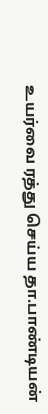உயர்வை ரத்து செய்ய தா.பாண்டியன்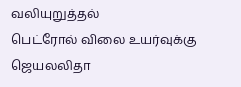வ‌லியுறு‌த்த‌ல்
பெட்ரோல் விலை உயர்வுக்கு ஜெயலலிதா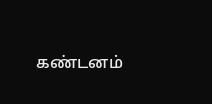கண்டனம்